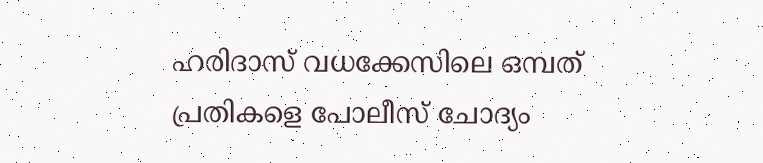ഹരിദാസ് വധക്കേസിലെ ഒമ്പത് പ്രതികളെ പോലീസ് ചോദ്യം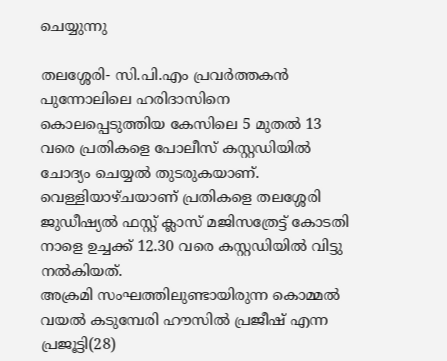ചെയ്യുന്നു

തലശ്ശേരി- സി.പി.എം പ്രവര്‍ത്തകന്‍ പുന്നോലിലെ ഹരിദാസിനെ കൊലപ്പെടുത്തിയ കേസിലെ 5 മുതല്‍ 13 വരെ പ്രതികളെ പോലീസ് കസ്റ്റഡിയില്‍ ചോദ്യം ചെയ്യല്‍ തുടരുകയാണ്.
വെള്ളിയാഴ്ചയാണ് പ്രതികളെ തലശ്ശേരി ജുഡീഷ്യല്‍ ഫസ്റ്റ് ക്ലാസ് മജിസത്രേട്ട് കോടതി നാളെ ഉച്ചക്ക് 12.30 വരെ കസ്റ്റഡിയില്‍ വിട്ടു നല്‍കിയത്.
അക്രമി സംഘത്തിലുണ്ടായിരുന്ന കൊമ്മല്‍ വയല്‍ കടുമ്പേരി ഹൗസില്‍ പ്രജീഷ് എന്ന പ്രജൂട്ടി(28)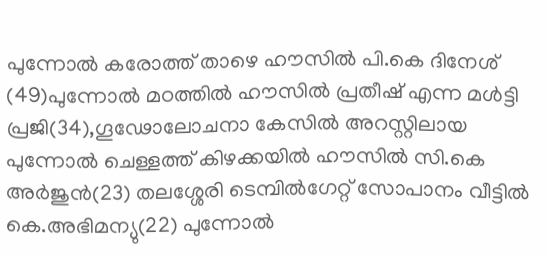പുന്നോല്‍ കരോത്ത് താഴെ ഹൗസില്‍ പി.കെ ദിനേശ് (49)പുന്നോല്‍ മഠത്തില്‍ ഹൗസില്‍ പ്രതീഷ് എന്ന മള്‍ട്ടി പ്രജി(34),ഗൂഢോലോചനാ കേസില്‍ അറസ്റ്റിലായ പുന്നോല്‍ ചെള്ളത്ത് കിഴക്കയില്‍ ഹൗസില്‍ സി.കെ അര്‍ജുന്‍(23) തലശ്ശേരി ടെമ്പില്‍ഗേറ്റ് സോപാനം വീട്ടില്‍ കെ.അഭിമന്യു(22) പുന്നോല്‍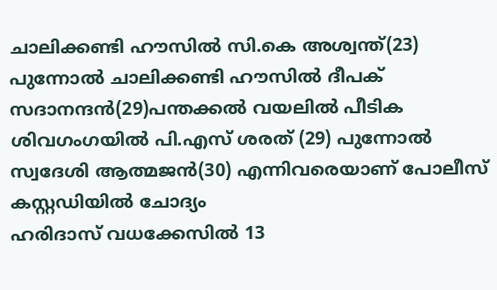ചാലിക്കണ്ടി ഹൗസില്‍ സി.കെ അശ്വന്ത്(23) പുന്നോല്‍ ചാലിക്കണ്ടി ഹൗസില്‍ ദീപക് സദാനന്ദന്‍(29)പന്തക്കല്‍ വയലില്‍ പീടിക ശിവഗംഗയില്‍ പി.എസ് ശരത് (29) പുന്നോല്‍ സ്വദേശി ആത്മജന്‍(30) എന്നിവരെയാണ് പോലീസ് കസ്റ്റഡിയില്‍ ചോദ്യം
ഹരിദാസ് വധക്കേസില്‍ 13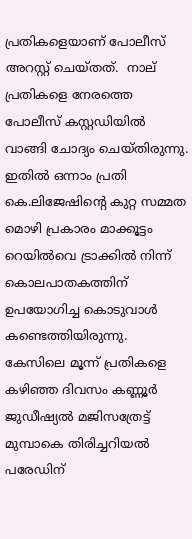പ്രതികളെയാണ് പോലീസ് അറസ്റ്റ് ചെയ്തത്.  നാല് പ്രതികളെ നേരത്തെ പോലീസ് കസ്റ്റഡിയില്‍ വാങ്ങി ചോദ്യം ചെയ്തിരുന്നു. ഇതില്‍ ഒന്നാം പ്രതി കെ.ലിജേഷിന്റെ കുറ്റ സമ്മത മൊഴി പ്രകാരം മാക്കൂട്ടം റെയില്‍വെ ട്രാക്കില്‍ നിന്ന് കൊലപാതകത്തിന് ഉപയോഗിച്ച കൊടുവാള്‍ കണ്ടെത്തിയിരുന്നു. കേസിലെ മൂന്ന് പ്രതികളെ കഴിഞ്ഞ ദിവസം കണ്ണൂര്‍ ജുഡീഷ്യല്‍ മജിസത്രേട്ട് മുമ്പാകെ തിരിച്ചറിയല്‍ പരേഡിന്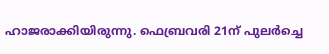ഹാജരാക്കിയിരുന്നു. ഫെബ്രവരി 21ന് പുലര്‍ച്ചെ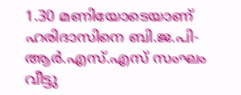1.30 മണിയോടെയാണ് ഹരിദാസിനെ ബി.ജ.പി- ആര്‍.എസ്.എസ് സംഘം വീട്ടു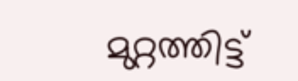മുറ്റത്തിട്ട്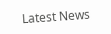Latest News